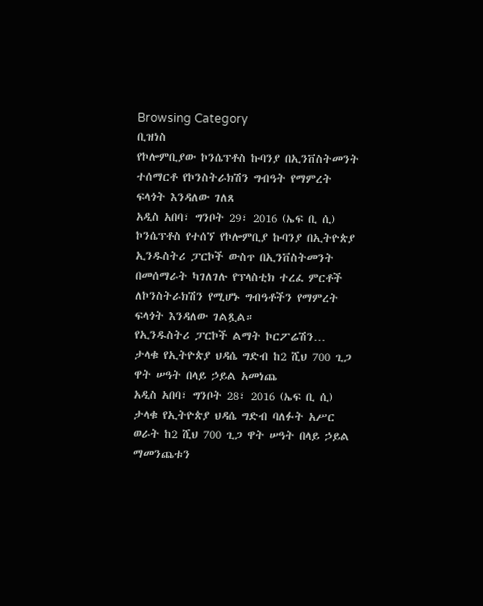Browsing Category
ቢዝነስ
የኮሎምቢያው ኮንሴፕቶስ ኩባንያ በኢንቨስትመንት ተሰማርቶ የኮንስትራክሽን ግብዓት የማምረት ፍላጎት እንዳለው ገለጸ
አዲስ አበባ፣ ግንቦት 29፣ 2016 (ኤፍ ቢ ሲ) ኮንሴፕቶስ የተሰኘ የኮሎምቢያ ኩባንያ በኢትዮጵያ ኢንዱስትሪ ፓርኮች ውስጥ በኢንቨስትመንት በመሰማራት ካገለገሉ የፕላስቲክ ተረፈ ምርቶች ለኮንስትራክሽን የሚሆኑ ግብዓቶችን የማምረት ፍላጎት እንዳለው ገልጿል።
የኢንዱስትሪ ፓርኮች ልማት ኮርፖሬሽን…
ታላቁ የኢትዮጵያ ህዳሴ ግድብ ከ2 ሺህ 700 ጊጋ ዋት ሠዓት በላይ ኃይል አመነጨ
አዲስ አበባ፣ ግንቦት 28፣ 2016 (ኤፍ ቢ ሲ) ታላቁ የኢትዮጵያ ህዳሴ ግድብ ባለፉት አሥር ወራት ከ2 ሺህ 700 ጊጋ ዋት ሠዓት በላይ ኃይል ማመንጨቱን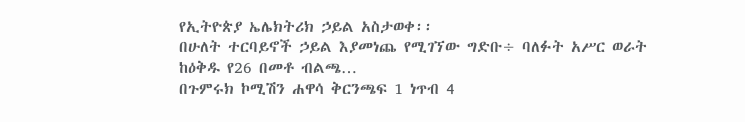የኢትዮጵያ ኤሌክትሪክ ኃይል አስታወቀ፡፡
በሁለት ተርባይኖች ኃይል እያመነጨ የሚገኘው ግድቡ÷ ባለፉት አሥር ወራት ከዕቅዱ የ26 በመቶ ብልጫ…
በጉምሩክ ኮሚሽን ሐዋሳ ቅርንጫፍ 1 ነጥብ 4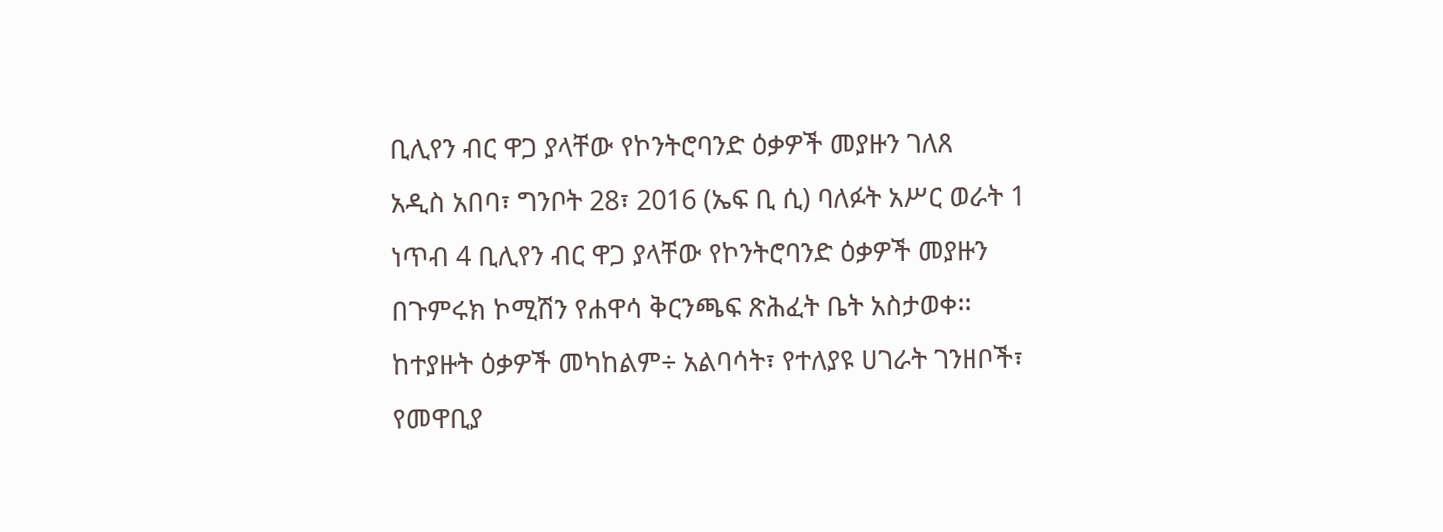ቢሊየን ብር ዋጋ ያላቸው የኮንትሮባንድ ዕቃዎች መያዙን ገለጸ
አዲስ አበባ፣ ግንቦት 28፣ 2016 (ኤፍ ቢ ሲ) ባለፉት አሥር ወራት 1 ነጥብ 4 ቢሊየን ብር ዋጋ ያላቸው የኮንትሮባንድ ዕቃዎች መያዙን በጉምሩክ ኮሚሽን የሐዋሳ ቅርንጫፍ ጽሕፈት ቤት አስታወቀ፡፡
ከተያዙት ዕቃዎች መካከልም÷ አልባሳት፣ የተለያዩ ሀገራት ገንዘቦች፣ የመዋቢያ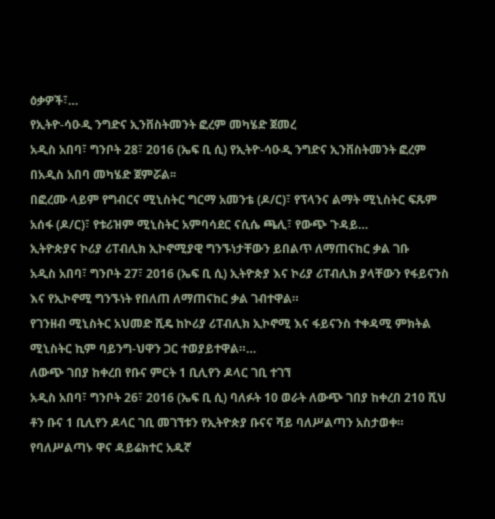ዕቃዎች፣…
የኢትዮ-ሳዑዲ ንግድና ኢንቨስትመንት ፎረም መካሄድ ጀመረ
አዲስ አበባ፣ ግንቦት 28፣ 2016 (ኤፍ ቢ ሲ) የኢትዮ-ሳዑዲ ንግድና ኢንቨስትመንት ፎረም በአዲስ አበባ መካሄድ ጀምሯል፡፡
በፎረሙ ላይም የግብርና ሚኒስትር ግርማ አመንቴ (ዶ/ር)፣ የፕላንና ልማት ሚኒስትር ፍጹም አሰፋ (ዶ/ር)፣ የቱሪዝም ሚኒስትር አምባሳደር ናሲሴ ጫሊ፣ የውጭ ጉዳይ…
ኢትዮጵያና ኮሪያ ሪፐብሊክ ኢኮኖሚያዊ ግንኙነታቸውን ይበልጥ ለማጠናከር ቃል ገቡ
አዲስ አበባ፣ ግንቦት 27፣ 2016 (ኤፍ ቢ ሲ) ኢትዮጵያ እና ኮሪያ ሪፐብሊክ ያላቸውን የፋይናንስ እና የኢኮኖሚ ግንኙነት የበለጠ ለማጠናከር ቃል ገብተዋል።
የገንዘብ ሚኒስትር አህመድ ሺዴ ከኮሪያ ሪፐብሊክ ኢኮኖሚ እና ፋይናንስ ተቀዳሚ ምክትል ሚኒስትር ኪም ባይንግ-ህዋን ጋር ተወያይተዋል።…
ለውጭ ገበያ ከቀረበ የቡና ምርት 1 ቢሊየን ዶላር ገቢ ተገኘ
አዲስ አበባ፣ ግንቦት 26፣ 2016 (ኤፍ ቢ ሲ) ባለፉት 10 ወራት ለውጭ ገበያ ከቀረበ 210 ሺህ ቶን ቡና 1 ቢሊየን ዶላር ገቢ መገኘቱን የኢትዮጵያ ቡናና ሻይ ባለሥልጣን አስታወቀ።
የባለሥልጣኑ ዋና ዳይሬክተር አዱኛ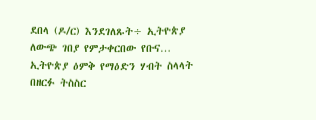ደበላ (ዶ/ር) እንደገለጹት÷ ኢትዮጵያ ለውጭ ገበያ የምታቀርበው የቡና…
ኢትዮጵያ ዕምቅ የማዕድን ሃብት ስላላት በዘርፉ ትስስር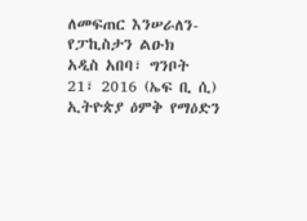ለመፍጠር እንሠራለን- የፓኪስታን ልዑክ
አዲስ አበባ፣ ግንቦት 21፣ 2016 (ኤፍ ቢ ሲ) ኢትዮጵያ ዕምቅ የማዕድን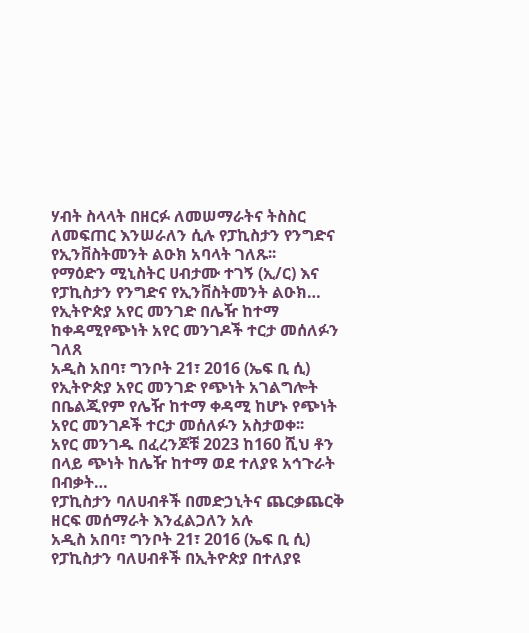ሃብት ስላላት በዘርፉ ለመሠማራትና ትስስር ለመፍጠር እንሠራለን ሲሉ የፓኪስታን የንግድና የኢንቨስትመንት ልዑክ አባላት ገለጹ፡፡
የማዕድን ሚኒስትር ሀብታሙ ተገኝ (ኢ/ር) እና የፓኪስታን የንግድና የኢንቨስትመንት ልዑክ…
የኢትዮጵያ አየር መንገድ በሌዥ ከተማ ከቀዳሚየጭነት አየር መንገዶች ተርታ መሰለፉን ገለጸ
አዲስ አበባ፣ ግንቦት 21፣ 2016 (ኤፍ ቢ ሲ) የኢትዮጵያ አየር መንገድ የጭነት አገልግሎት በቤልጂየም የሌዥ ከተማ ቀዳሚ ከሆኑ የጭነት አየር መንገዶች ተርታ መሰለፉን አስታወቀ፡፡
አየር መንገዱ በፈረንጆቹ 2023 ከ160 ሺህ ቶን በላይ ጭነት ከሌዥ ከተማ ወደ ተለያዩ አኅጉራት በብቃት…
የፓኪስታን ባለሀብቶች በመድኃኒትና ጨርቃጨርቅ ዘርፍ መሰማራት እንፈልጋለን አሉ
አዲስ አበባ፣ ግንቦት 21፣ 2016 (ኤፍ ቢ ሲ) የፓኪስታን ባለሀብቶች በኢትዮጵያ በተለያዩ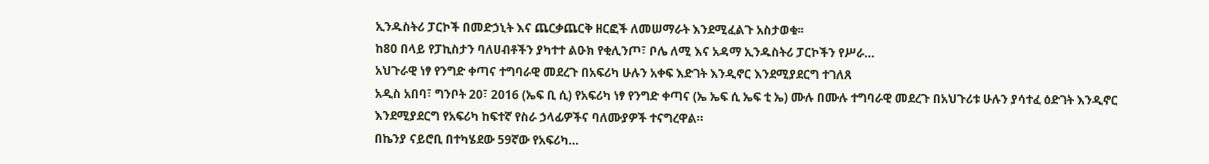ኢንዱስትሪ ፓርኮች በመድኃኒት እና ጨርቃጨርቅ ዘርፎች ለመሠማራት እንደሚፈልጉ አስታወቁ፡፡
ከ80 በላይ የፓኪስታን ባለሀብቶችን ያካተተ ልዑክ የቂሊንጦ፣ ቦሌ ለሚ እና አዳማ ኢንዱስትሪ ፓርኮችን የሥራ…
አህጉራዊ ነፃ የንግድ ቀጣና ተግባራዊ መደረጉ በአፍሪካ ሁሉን አቀፍ እድገት እንዲኖር እንደሚያደርግ ተገለጸ
አዲስ አበባ፣ ግንቦት 20፣ 2016 (ኤፍ ቢ ሲ) የአፍሪካ ነፃ የንግድ ቀጣና (ኤ ኤፍ ሲ ኤፍ ቲ ኤ) ሙሉ በሙሉ ተግባራዊ መደረጉ በአህጉሪቱ ሁሉን ያሳተፈ ዕድገት እንዲኖር እንደሚያደርግ የአፍሪካ ከፍተኛ የስራ ኃላፊዎችና ባለሙያዎች ተናግረዋል።
በኬንያ ናይሮቢ በተካሄደው 59ኛው የአፍሪካ…